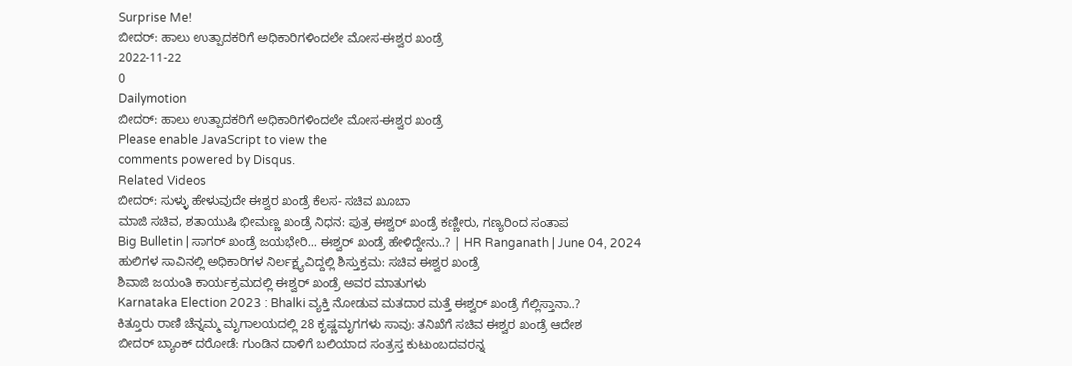Surprise Me!
ಬೀದರ್: ಹಾಲು ಉತ್ಪಾದಕರಿಗೆ ಅಧಿಕಾರಿಗಳಿಂದಲೇ ಮೋಸ-ಈಶ್ವರ ಖಂಡ್ರೆ
2022-11-22
0
Dailymotion
ಬೀದರ್: ಹಾಲು ಉತ್ಪಾದಕರಿಗೆ ಅಧಿಕಾರಿಗಳಿಂದಲೇ ಮೋಸ-ಈಶ್ವರ ಖಂಡ್ರೆ
Please enable JavaScript to view the
comments powered by Disqus.
Related Videos
ಬೀದರ್: ಸುಳ್ಳು ಹೇಳುವುದೇ ಈಶ್ವರ ಖಂಡ್ರೆ ಕೆಲಸ- ಸಚಿವ ಖೂಬಾ
ಮಾಜಿ ಸಚಿವ, ಶತಾಯುಷಿ ಭೀಮಣ್ಣ ಖಂಡ್ರೆ ನಿಧನ: ಪುತ್ರ ಈಶ್ವರ್ ಖಂಡ್ರೆ ಕಣ್ಣೀರು, ಗಣ್ಯರಿಂದ ಸಂತಾಪ
Big Bulletin | ಸಾಗರ್ ಖಂಡ್ರೆ ಜಯಭೇರಿ... ಈಶ್ವರ್ ಖಂಡ್ರೆ ಹೇಳಿದ್ದೇನು..? | HR Ranganath | June 04, 2024
ಹುಲಿಗಳ ಸಾವಿನಲ್ಲಿ ಅಧಿಕಾರಿಗಳ ನಿರ್ಲಕ್ಷ್ಯವಿದ್ದಲ್ಲಿ ಶಿಸ್ತುಕ್ರಮ: ಸಚಿವ ಈಶ್ವರ ಖಂಡ್ರೆ
ಶಿವಾಜಿ ಜಯಂತಿ ಕಾರ್ಯಕ್ರಮದಲ್ಲಿ ಈಶ್ವರ್ ಖಂಡ್ರೆ ಅವರ ಮಾತುಗಳು
Karnataka Election 2023 : Bhalki ವ್ಯಕ್ತಿ ನೋಡುವ ಮತದಾರ ಮತ್ತೆ ಈಶ್ವರ್ ಖಂಡ್ರೆ ಗೆಲ್ಲಿಸ್ತಾನಾ..?
ಕಿತ್ತೂರು ರಾಣಿ ಚೆನ್ನಮ್ಮ ಮೃಗಾಲಯದಲ್ಲಿ 28 ಕೃಷ್ಣಮೃಗಗಳು ಸಾವು: ತನಿಖೆಗೆ ಸಚಿವ ಈಶ್ವರ ಖಂಡ್ರೆ ಆದೇಶ
ಬೀದರ್ ಬ್ಯಾಂಕ್ ದರೋಡೆ: ಗುಂಡಿನ ದಾಳಿಗೆ ಬಲಿಯಾದ ಸಂತ್ರಸ್ತ ಕುಟುಂಬದವರನ್ನ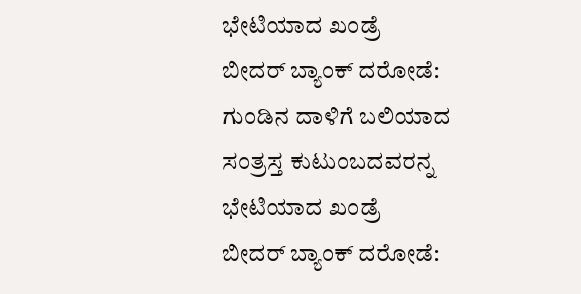ಭೇಟಿಯಾದ ಖಂಡ್ರೆ
ಬೀದರ್ ಬ್ಯಾಂಕ್ ದರೋಡೆ: ಗುಂಡಿನ ದಾಳಿಗೆ ಬಲಿಯಾದ ಸಂತ್ರಸ್ತ ಕುಟುಂಬದವರನ್ನ ಭೇಟಿಯಾದ ಖಂಡ್ರೆ
ಬೀದರ್ ಬ್ಯಾಂಕ್ ದರೋಡೆ: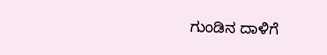ಗುಂಡಿನ ದಾಳಿಗೆ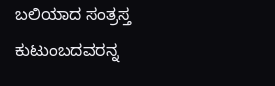ಬಲಿಯಾದ ಸಂತ್ರಸ್ತ ಕುಟುಂಬದವರನ್ನ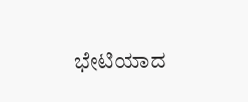ಭೇಟಿಯಾದ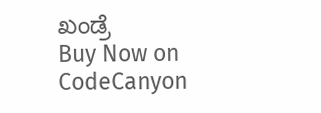ಖಂಡ್ರೆ
Buy Now on CodeCanyon